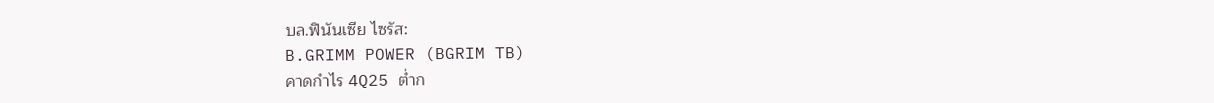บล.ฟินันเซีย ไซรัส:
B.GRIMM POWER (BGRIM TB)
คาดกำไร 4Q25 ต่ำก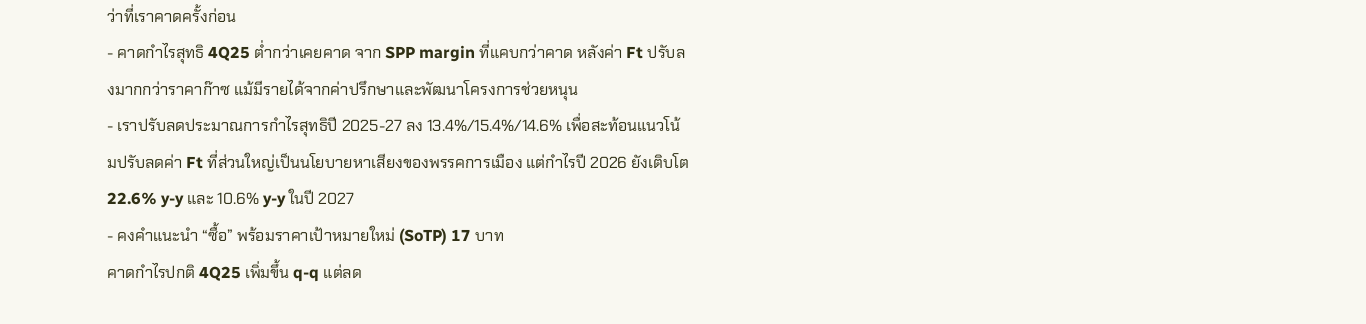ว่าที่เราคาดครั้งก่อน
- คาดกำไรสุทธิ 4Q25 ต่ำกว่าเคยคาด จาก SPP margin ที่แคบกว่าคาด หลังค่า Ft ปรับลงมากกว่าราคาก๊าซ แม้มีรายได้จากค่าปรึกษาและพัฒนาโครงการช่วยหนุน
- เราปรับลดประมาณการกำไรสุทธิปี 2025-27 ลง 13.4%/15.4%/14.6% เพื่อสะท้อนแนวโน้มปรับลดค่า Ft ที่ส่วนใหญ่เป็นนโยบายหาเสียงของพรรคการเมือง แต่กำไรปี 2026 ยังเติบโต 22.6% y-y และ 10.6% y-y ในปี 2027
- คงคำแนะนำ “ซื้อ” พร้อมราคาเป้าหมายใหม่ (SoTP) 17 บาท
คาดกำไรปกติ 4Q25 เพิ่มขึ้น q-q แต่ลด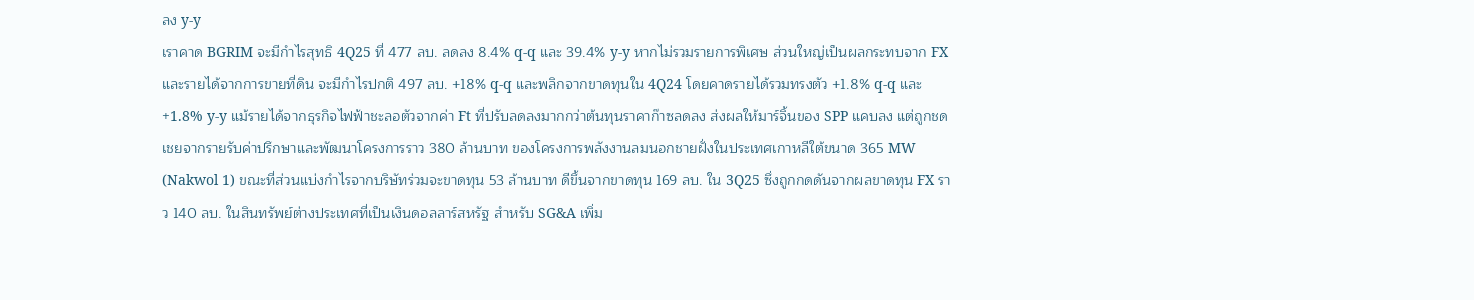ลง y-y
เราคาด BGRIM จะมีกำไรสุทธิ 4Q25 ที่ 477 ลบ. ลดลง 8.4% q-q และ 39.4% y-y หากไม่รวมรายการพิเศษ ส่วนใหญ่เป็นผลกระทบจาก FX และรายได้จากการขายที่ดิน จะมีกำไรปกติ 497 ลบ. +18% q-q และพลิกจากขาดทุนใน 4Q24 โดยคาดรายได้รวมทรงตัว +1.8% q-q และ +1.8% y-y แม้รายได้จากธุรกิจไฟฟ้าชะลอตัวจากค่า Ft ที่ปรับลดลงมากกว่าต้นทุนราคาก๊าซลดลง ส่งผลให้มาร์จิ้นของ SPP แคบลง แต่ถูกชดเชยจากรายรับค่าปรึกษาและพัฒนาโครงการราว 380 ล้านบาท ของโครงการพลังงานลมนอกชายฝั่งในประเทศเกาหลีใต้ขนาด 365 MW (Nakwol 1) ขณะที่ส่วนแบ่งกำไรจากบริษัทร่วมจะขาดทุน 53 ล้านบาท ดีขึ้นจากขาดทุน 169 ลบ. ใน 3Q25 ซึ่งถูกกดดันจากผลขาดทุน FX ราว 140 ลบ. ในสินทรัพย์ต่างประเทศที่เป็นเงินดอลลาร์สหรัฐ สำหรับ SG&A เพิ่ม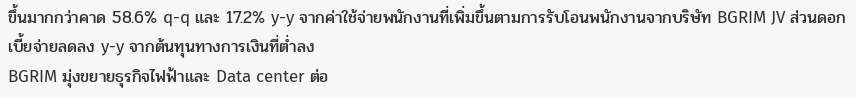ขึ้นมากกว่าคาด 58.6% q-q และ 17.2% y-y จากค่าใช้จ่ายพนักงานที่เพิ่มขึ้นตามการรับโอนพนักงานจากบริษัท BGRIM JV ส่วนดอกเบี้ยจ่ายลดลง y-y จากต้นทุนทางการเงินที่ต่ำลง
BGRIM มุ่งขยายธุรกิจไฟฟ้าและ Data center ต่อ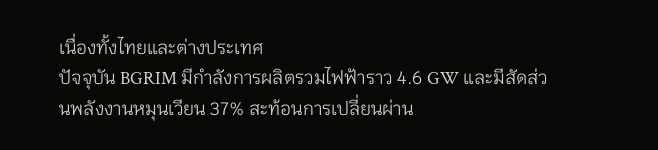เนื่องทั้งไทยและต่างประเทศ
ปัจจุบัน BGRIM มีกำลังการผลิตรวมไฟฟ้าราว 4.6 GW และมีสัดส่วนพลังงานหมุนเวียน 37% สะท้อนการเปลี่ยนผ่าน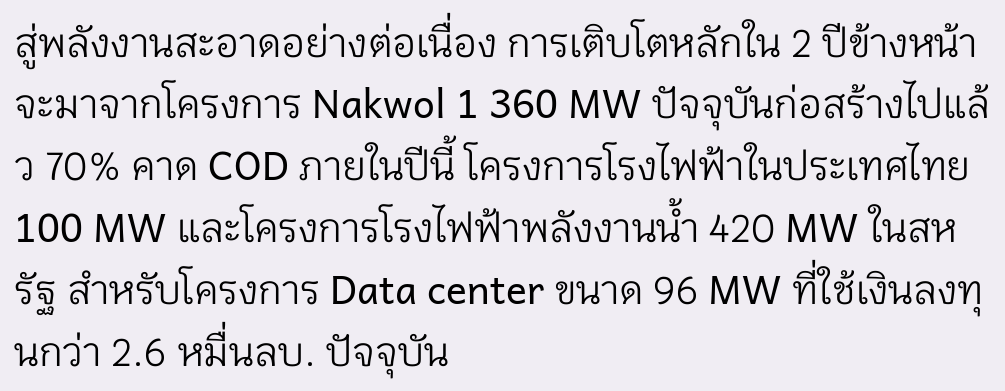สู่พลังงานสะอาดอย่างต่อเนื่อง การเติบโตหลักใน 2 ปีข้างหน้าจะมาจากโครงการ Nakwol 1 360 MW ปัจจุบันก่อสร้างไปแล้ว 70% คาด COD ภายในปีนี้ โครงการโรงไฟฟ้าในประเทศไทย 100 MW และโครงการโรงไฟฟ้าพลังงานน้ำ 420 MW ในสหรัฐ สำหรับโครงการ Data center ขนาด 96 MW ที่ใช้เงินลงทุนกว่า 2.6 หมื่นลบ. ปัจจุบัน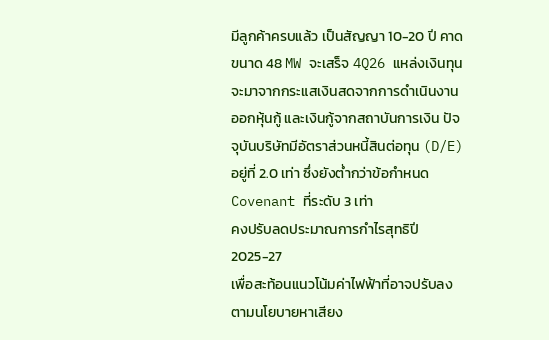มีลูกค้าครบแล้ว เป็นสัญญา 10-20 ปี คาดขนาด 48 MW จะเสร็จ 4Q26 แหล่งเงินทุนจะมาจากกระแสเงินสดจากการดำเนินงาน ออกหุ้นกู้ และเงินกู้จากสถาบันการเงิน ปัจจุบันบริษัทมีอัตราส่วนหนี้สินต่อทุน (D/E) อยู่ที่ 2.0 เท่า ซึ่งยังต่ำกว่าข้อกำหนด Covenant ที่ระดับ 3 เท่า
คงปรับลดประมาณการกำไรสุทธิปี 2025-27
เพื่อสะท้อนแนวโน้มค่าไฟฟ้าที่อาจปรับลงตามนโยบายหาเสียง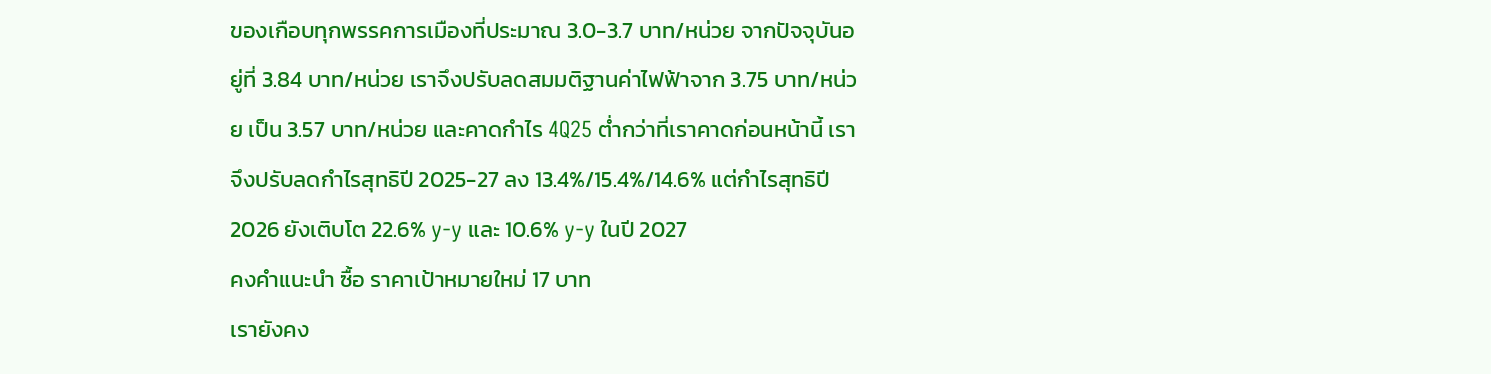ของเกือบทุกพรรคการเมืองที่ประมาณ 3.0-3.7 บาท/หน่วย จากปัจจุบันอยู่ที่ 3.84 บาท/หน่วย เราจึงปรับลดสมมติฐานค่าไฟฟ้าจาก 3.75 บาท/หน่วย เป็น 3.57 บาท/หน่วย และคาดกำไร 4Q25 ต่ำกว่าที่เราคาดก่อนหน้านี้ เราจึงปรับลดกำไรสุทธิปี 2025-27 ลง 13.4%/15.4%/14.6% แต่กำไรสุทธิปี 2026 ยังเติบโต 22.6% y-y และ 10.6% y-y ในปี 2027
คงคำแนะนำ ซื้อ ราคาเป้าหมายใหม่ 17 บาท
เรายังคง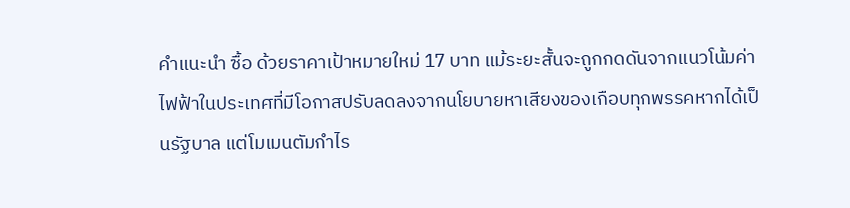คำแนะนำ ซื้อ ด้วยราคาเป้าหมายใหม่ 17 บาท แม้ระยะสั้นจะถูกกดดันจากแนวโน้มค่าไฟฟ้าในประเทศที่มีโอกาสปรับลดลงจากนโยบายหาเสียงของเกือบทุกพรรคหากได้เป็นรัฐบาล แต่โมเมนตัมกำไร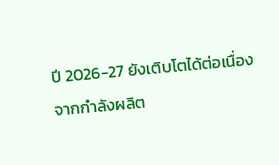ปี 2026-27 ยังเติบโตได้ต่อเนื่องจากกำลังผลิต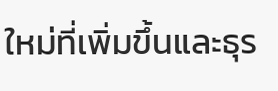ใหม่ที่เพิ่มขึ้นและธุร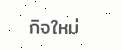กิจใหม่